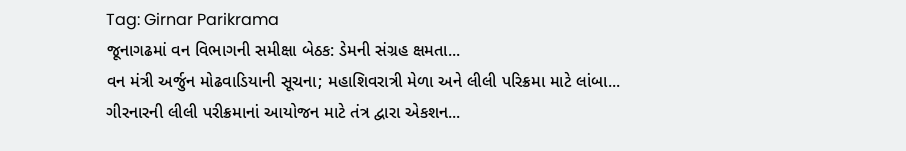Tag: Girnar Parikrama
જૂનાગઢમાં વન વિભાગની સમીક્ષા બેઠક: ડેમની સંગ્રહ ક્ષમતા...
વન મંત્રી અર્જુન મોઢવાડિયાની સૂચના; મહાશિવરાત્રી મેળા અને લીલી પરિક્રમા માટે લાંબા...
ગીરનારની લીલી પરીક્રમાનાં આયોજન માટે તંત્ર દ્વારા એકશન...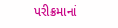પરીક્રમાનાં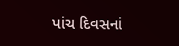પાંચ દિવસનાં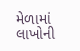મેળામાં લાખોની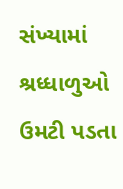સંખ્યામાં શ્રધ્ધાળુઓ ઉમટી પડતા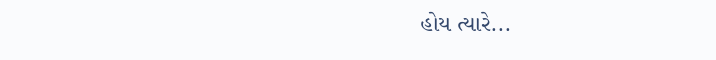હોય ત્યારે...